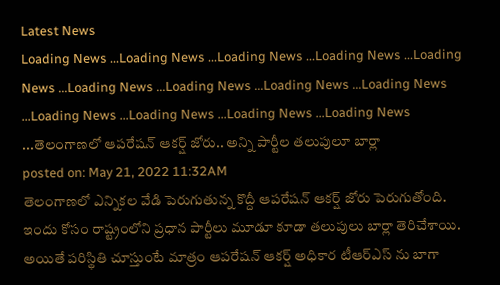Latest News
Loading News ...Loading News ...Loading News ...Loading News ...Loading News ...Loading News ...Loading News ...Loading News ...Loading News ...Loading News ...Loading News ...Loading News ...Loading News ...తెలంగాణలో ఆపరేషన్ ఆకర్ష్ జోరు.. అన్ని పార్టీల తలుపులూ బార్లా
posted on: May 21, 2022 11:32AM
తెలంగాణలో ఎన్నికల వేడి పెరుగుతున్న కొద్దీ ఆపరేషన్ ఆకర్ష్ జోరు పెరుగుతోంది. ఇందు కోసం రాష్ట్రంలోని ప్రధాన పార్టీలు మూడూ కూడా తలుపులు బార్లా తెరిచేశాయి. అయితే పరిస్థితి చూస్తుంటే మాత్రం ఆపరేషన్ ఆకర్ష్ అధికార టీఆర్ఎస్ ను బాగా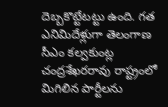దెబ్బకొట్టేటట్టు ఉంది. గత ఎనిమిదేళ్లుగా తెలంగాణ సీఎం కల్వకుంట్ల చంద్రశేఖరరావు రాష్ట్రంలో మిగిలిన పార్టీలను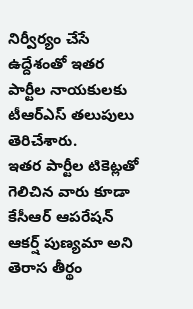నిర్వీర్యం చేసే ఉద్దేశంతో ఇతర పార్టీల నాయకులకు టీఆర్ఎస్ తలుపులు తెరిచేశారు.
ఇతర పార్టీల టికెట్లతో గెలిచిన వారు కూడా కేసీఆర్ ఆపరేషన్ ఆకర్ష్ పుణ్యమా అని తెరాస తీర్థం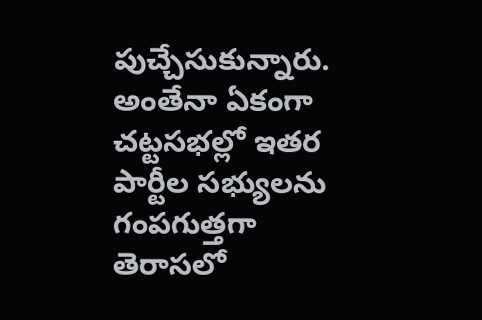పుచ్చేసుకున్నారు. అంతేనా ఏకంగా చట్టసభల్లో ఇతర పార్టీల సభ్యులను గంపగుత్తగా తెరాసలో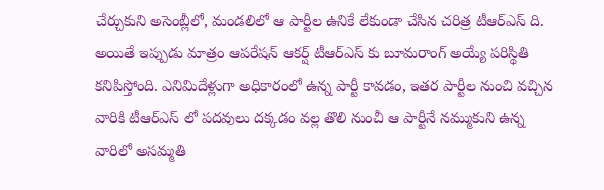చేర్చుకుని అసెంబ్లీలో, మండలిలో ఆ పార్టీల ఉనికే లేకుండా చేసిన చరిత్ర టీఆర్ఎస్ ది. అయితే ఇప్పుడు మాత్రం ఆపరేషన్ ఆకర్ష్ టీఆర్ఎస్ కు బూమరాంగ్ అయ్యే పరిస్థితి కనిపిస్తోంది. ఎనిమిదేళ్లుగా అధికారంలో ఉన్న పార్టీ కావడం, ఇతర పార్టీల నుంచి వచ్చిన వారికి టీఆర్ఎస్ లో పదవులు దక్కడం వల్ల తొలి నుంచీ ఆ పార్టీనే నమ్ముకుని ఉన్న వారిలో అసమ్మతి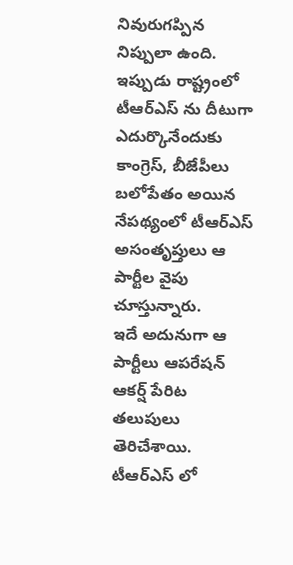నివురుగప్పిన నిప్పులా ఉంది. ఇప్పుడు రాష్ట్రంలో టీఆర్ఎస్ ను దీటుగా ఎదుర్కొనేందుకు కాంగ్రెస్, బీజేపీలు బలోపేతం అయిన నేపథ్యంలో టీఆర్ఎస్ అసంతృప్తులు ఆ పార్టీల వైపు చూస్తున్నారు.
ఇదే అదునుగా ఆ పార్టీలు ఆపరేషన్ ఆకర్ష్ పేరిట తలుపులు తెరిచేశాయి. టీఆర్ఎస్ లో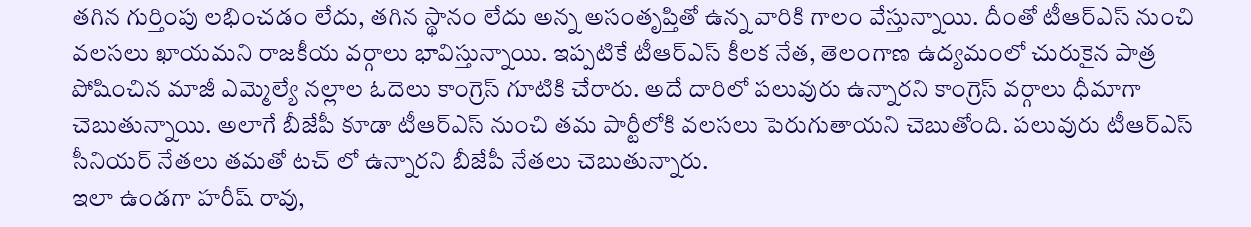తగిన గుర్తింపు లభించడం లేదు, తగిన స్థానం లేదు అన్న అసంతృప్తితో ఉన్న వారికి గాలం వేస్తున్నాయి. దీంతో టీఆర్ఎస్ నుంచి వలసలు ఖాయమని రాజకీయ వర్గాలు భావిస్తున్నాయి. ఇప్పటికే టీఆర్ఎస్ కీలక నేత, తెలంగాణ ఉద్యమంలో చురుకైన పాత్ర పోషించిన మాజీ ఎమ్మెల్యే నల్లాల ఓదెలు కాంగ్రెస్ గూటికి చేరారు. అదే దారిలో పలువురు ఉన్నారని కాంగ్రెస్ వర్గాలు ధీమాగా చెబుతున్నాయి. అలాగే బీజేపీ కూడా టీఆర్ఎస్ నుంచి తమ పార్టీలోకి వలసలు పెరుగుతాయని చెబుతోంది. పలువురు టీఆర్ఎస్ సీనియర్ నేతలు తమతో టచ్ లో ఉన్నారని బీజేపీ నేతలు చెబుతున్నారు.
ఇలా ఉండగా హరీష్ రావు,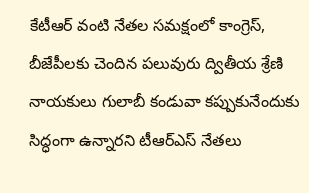కేటీఆర్ వంటి నేతల సమక్షంలో కాంగ్రెస్, బీజేపీలకు చెందిన పలువురు ద్వితీయ శ్రేణి నాయకులు గులాబీ కండువా కప్పుకునేందుకు సిద్ధంగా ఉన్నారని టీఆర్ఎస్ నేతలు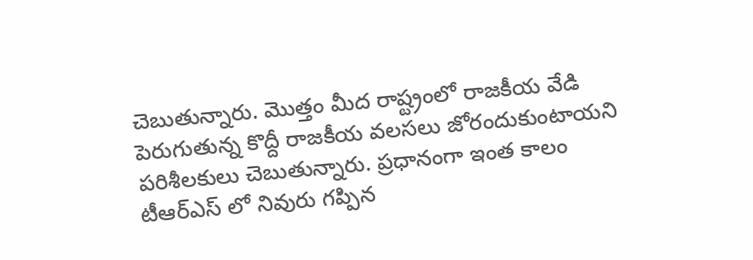చెబుతున్నారు. మొత్తం మీద రాష్ట్రంలో రాజకీయ వేడి పెరుగుతున్న కొద్దీ రాజకీయ వలసలు జోరందుకుంటాయని పరిశీలకులు చెబుతున్నారు. ప్రధానంగా ఇంత కాలం టీఆర్ఎస్ లో నివురు గప్పిన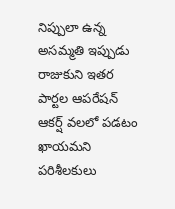నిప్పులా ఉన్న అసమ్మతి ఇప్పుడు రాజుకుని ఇతర పార్టల ఆపరేషన్ ఆకర్ష్ వలలో పడటం ఖాయమని పరిశీలకులు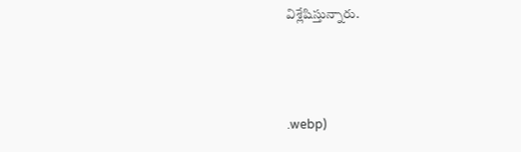విశ్లేషిస్తున్నారు.



.webp)